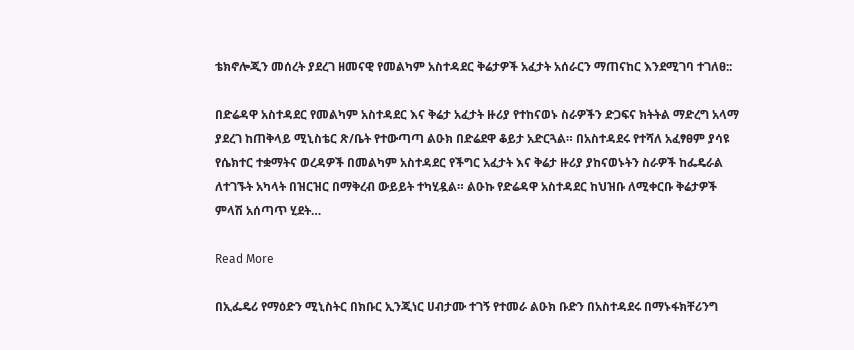ቴክኖሎጂን መሰረት ያደረገ ዘመናዊ የመልካም አስተዳደር ቅሬታዎች አፈታት አሰራርን ማጠናከር እንደሚገባ ተገለፀ::

በድሬዳዋ አስተዳደር የመልካም አስተዳደር እና ቅሬታ አፈታት ዙሪያ የተከናወኑ ስራዎችን ድጋፍና ክትትል ማድረግ አላማ ያደረገ ከጠቅላይ ሚኒስቴር ጽ/ቤት የተውጣጣ ልዑክ በድሬደዋ ቆይታ አድርጓል። በአስተዳደሩ የተሻለ አፈፃፀም ያሳዩ የሴክተር ተቋማትና ወረዳዎች በመልካም አስተዳደር የችግር አፈታት እና ቅሬታ ዙሪያ ያከናወኑትን ስራዎች ከፌዴራል ለተገኙት አካላት በዝርዝር በማቅረብ ውይይት ተካሂዷል። ልዑኩ የድሬዳዋ አስተዳደር ከህዝቡ ለሚቀርቡ ቅሬታዎች ምላሽ አሰጣጥ ሂደት…

Read More

በኢፌዴሪ የማዕድን ሚኒስትር በክቡር ኢንጂነር ሀብታሙ ተገኝ የተመራ ልዑክ ቡድን በአስተዳደሩ በማኑፋክቸሪንግ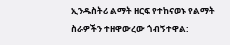ኢንዱስትሪ ልማት ዘርፍ የተከናወኑ የልማት ስራዎችን ተዘዋውረው ጎብኝተዋል: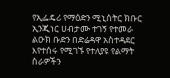የኢፌዴሪ የማዕድን ሚኒስትር ክቡር ኢንጂነር ሀብታሙ ተገኝ የተመራ ልዑክ ቡድን በድሬዳዋ አስተዳደር እየተሰሩ የሚገኙ የተለያዩ የልማት ስራዎችን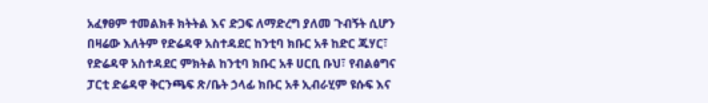አፈፃፀም ተመልክቶ ክትትል እና ድጋፍ ለማድረግ ያለመ ጉብኝት ሲሆን በዛሬው እለትም የድሬዳዋ አስተዳደር ከንቲባ ክቡር አቶ ከድር ጁሃር፣ የድሬዳዋ አስተዳደር ምክትል ከንቲባ ክቡር አቶ ሀርቢ ቡህ፣ የብልፅግና ፓርቲ ድሬዳዋ ቅርንጫፍ ጽ/ቤት ኃላፊ ክቡር አቶ ኢብራሂም ዩሱፍ እና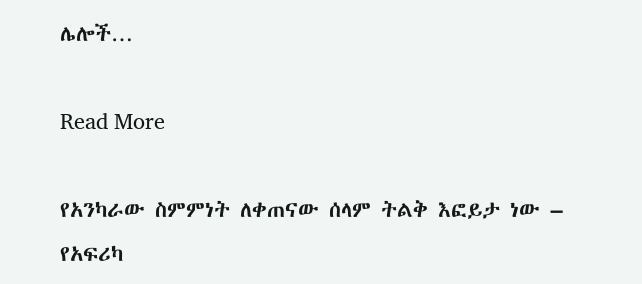ሌሎች…

Read More

የአንካራው ስምምነት ለቀጠናው ሰላም ትልቅ እፎይታ ነው – የአፍሪካ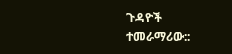ጉዳዮች ተመራማሪው::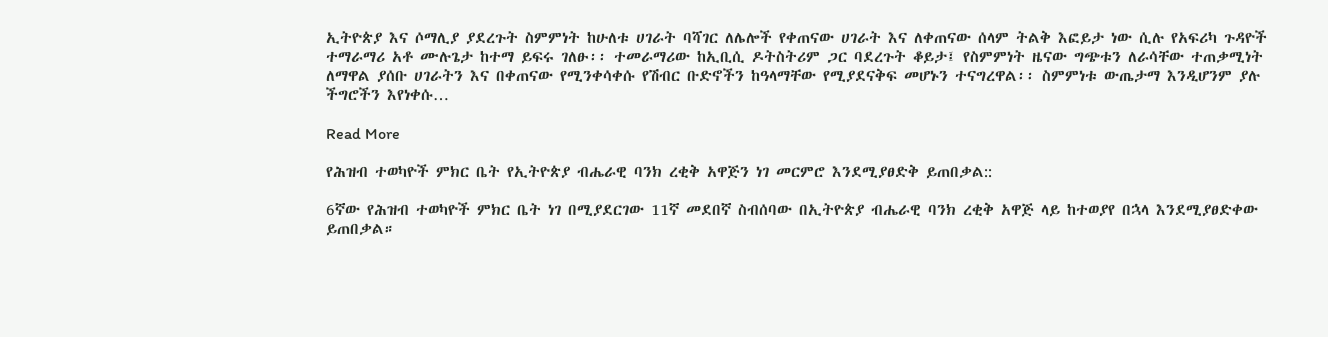ኢትዮጵያ እና ሶማሊያ ያደረጉት ስምምነት ከሁለቱ ሀገራት ባሻገር ለሌሎች የቀጠናው ሀገራት እና ለቀጠናው ሰላም ትልቅ እፎይታ ነው ሲሉ የአፍሪካ ጉዳዮች ተማራማሪ አቶ ሙሉጌታ ከተማ ይፍሩ ገለፁ፡፡ ተመራማሪው ከኢቢሲ ዶትስትሪም ጋር ባደረጉት ቆይታ፤ የስምምነት ዜናው ግጭቱን ለራሳቸው ተጠቃሚነት ለማዋል ያሰቡ ሀገራትን እና በቀጠናው የሚንቀሳቀሱ የሽብር ቡድኖችን ከዓላማቸው የሚያደናቅፍ መሆኑን ተናግረዋል፡፡ ስምምነቱ ውጤታማ እንዲሆንም ያሉ ችግሮችን እየነቀሱ…

Read More

የሕዝብ ተወካዮች ምክር ቤት የኢትዮጵያ ብሔራዊ ባንክ ረቂቅ አዋጅን ነገ መርምሮ እንደሚያፀድቅ ይጠበቃል::

6ኛው የሕዝብ ተወካዮች ምክር ቤት ነገ በሚያደርገው 11ኛ መደበኛ ስብሰባው በኢትዮጵያ ብሔራዊ ባንክ ረቂቅ አዋጅ ላይ ከተወያየ በኋላ እንደሚያፀድቀው ይጠበቃል።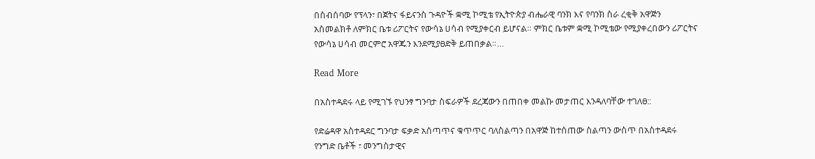በስብሰባው የፕላን፣ በጀትና ፋይናንስ ጉዳዮች ቋሚ ኮሚቴ የኢትዮጵያ ብሔራዊ ባንክ እና የባንክ ስራ ረቂቅ አዋጅን አስመልክቶ ለምክር ቤቱ ሪፖርትና የውሳኔ ሀሳብ የሚያቀርብ ይሆናል። ምክር ቤቱም ቋሚ ኮሚቴው የሚያቀረበውን ሪፖርትና የውሳኔ ሀሳብ መርምሮ አዋጁን እንደሚያፀድቅ ይጠበቃል።…

Read More

በአስተዳደሩ ላይ የሚገኙ የህንፃ ግንባታ ስፍራዎች ደረጃውን በጠበቀ መልኩ መታጠር እንዳለባቸው ተገለፀ::

የድሬዳዋ አስተዳደር ግንባታ ፍቃድ አሰጣጥና ቁጥጥር ባለስልጣን በአዋጅ ከተሰጠው ስልጣን ውስጥ በአስተዳደሩ የንግድ ቤቶች ፣ መንግስታዊና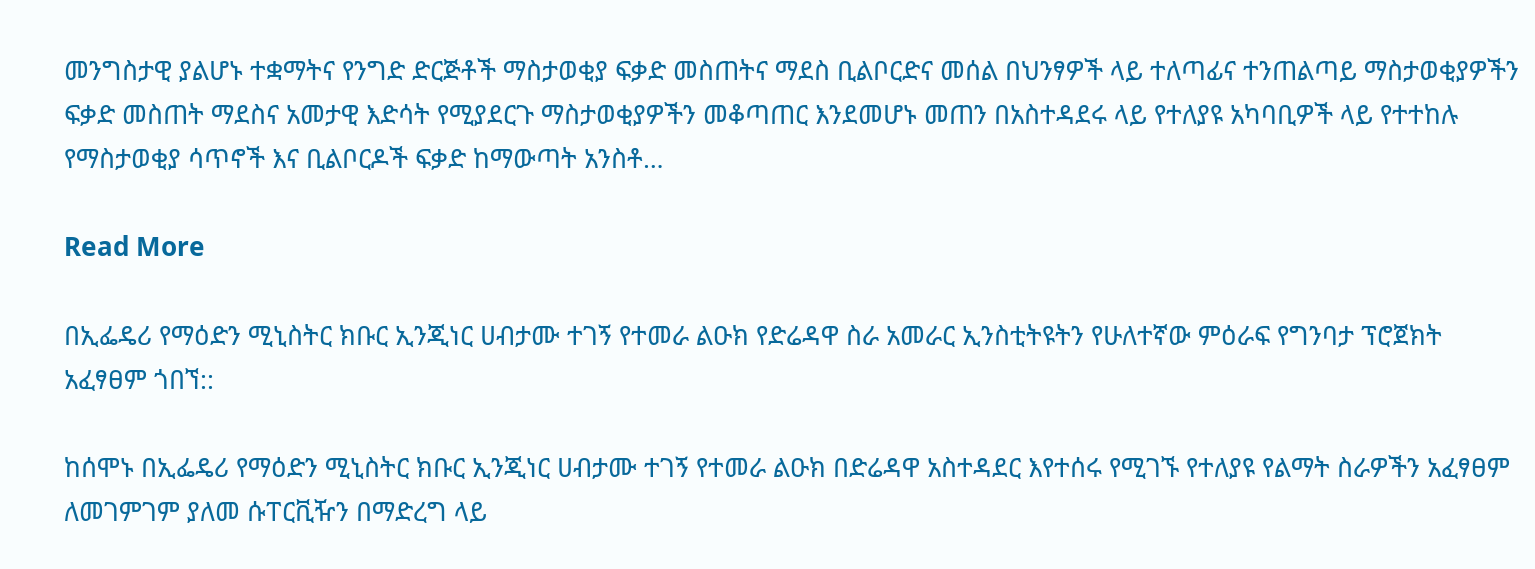መንግስታዊ ያልሆኑ ተቋማትና የንግድ ድርጅቶች ማስታወቂያ ፍቃድ መስጠትና ማደስ ቢልቦርድና መሰል በህንፃዎች ላይ ተለጣፊና ተንጠልጣይ ማስታወቂያዎችን ፍቃድ መስጠት ማደስና አመታዊ እድሳት የሚያደርጉ ማስታወቂያዎችን መቆጣጠር እንደመሆኑ መጠን በአስተዳደሩ ላይ የተለያዩ አካባቢዎች ላይ የተተከሉ የማስታወቂያ ሳጥኖች እና ቢልቦርዶች ፍቃድ ከማውጣት አንስቶ…

Read More

በኢፌዴሪ የማዕድን ሚኒስትር ክቡር ኢንጂነር ሀብታሙ ተገኝ የተመራ ልዑክ የድሬዳዋ ስራ አመራር ኢንስቲትዩትን የሁለተኛው ምዕራፍ የግንባታ ፕሮጀክት አፈፃፀም ጎበኘ::

ከሰሞኑ በኢፌዴሪ የማዕድን ሚኒስትር ክቡር ኢንጂነር ሀብታሙ ተገኝ የተመራ ልዑክ በድሬዳዋ አስተዳደር እየተሰሩ የሚገኙ የተለያዩ የልማት ስራዎችን አፈፃፀም ለመገምገም ያለመ ሱፐርቪዥን በማድረግ ላይ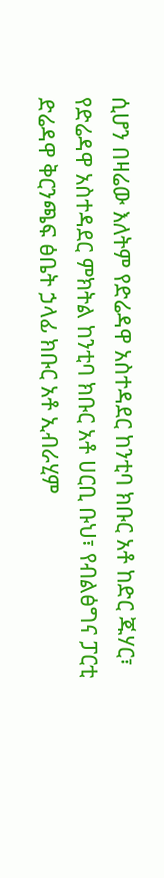ሲሆን በዛሬው እለትም የድሬዳዋ አስተዳደር ከንቲባ ክቡር አቶ ከድር ጁሃር፣ የድሬዳዋ አስተዳደር ምክትል ከንቲባ ክቡር አቶ ሀርቢ ቡህ፣ የብልፅግና ፓርቲ ድሬዳዋ ቅርንጫፍ ፅቤት ኃላፊ ክቡር አቶ ኢብራሂም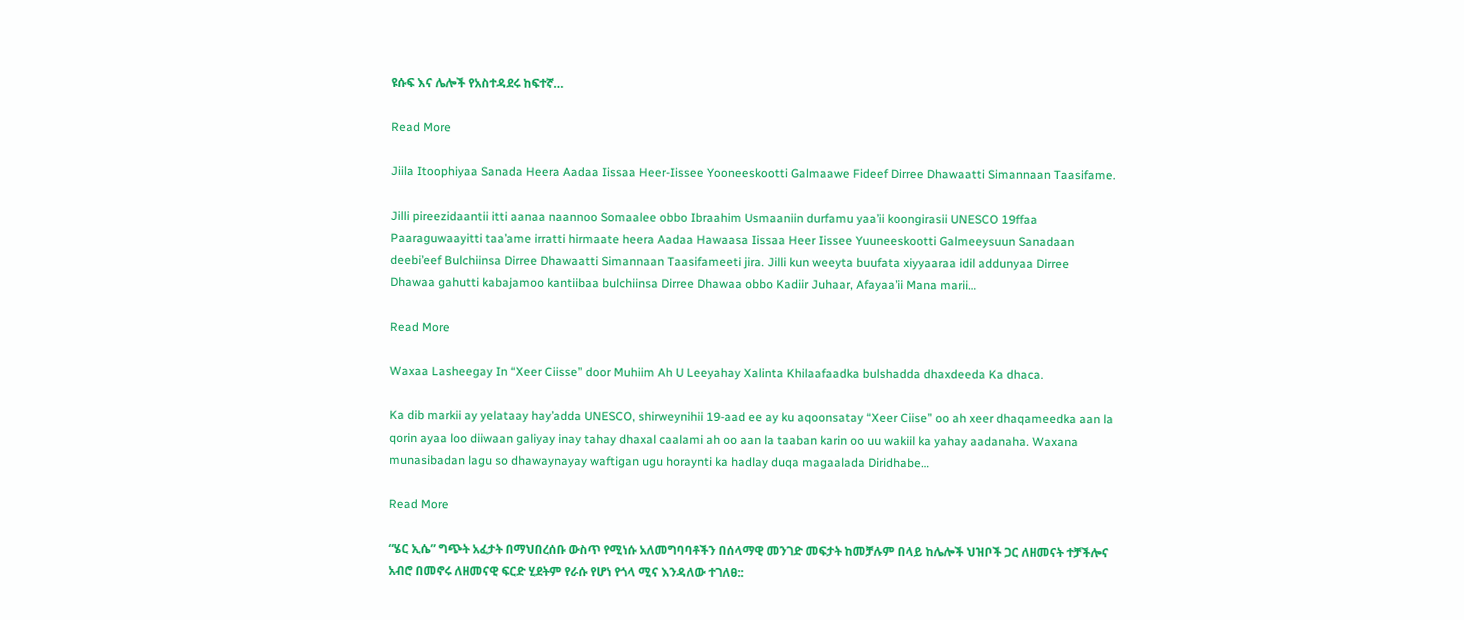ዩሱፍ እና ሌሎች የአስተዳደሩ ከፍተኛ…

Read More

Jiila Itoophiyaa Sanada Heera Aadaa Iissaa Heer-Iissee Yooneeskootti Galmaawe Fideef Dirree Dhawaatti Simannaan Taasifame.

Jilli pireezidaantii itti aanaa naannoo Somaalee obbo Ibraahim Usmaaniin durfamu yaa’ii koongirasii UNESCO 19ffaa Paaraguwaayitti taa’ame irratti hirmaate heera Aadaa Hawaasa Iissaa Heer Iissee Yuuneeskootti Galmeeysuun Sanadaan deebi’eef Bulchiinsa Dirree Dhawaatti Simannaan Taasifameeti jira. Jilli kun weeyta buufata xiyyaaraa idil addunyaa Dirree Dhawaa gahutti kabajamoo kantiibaa bulchiinsa Dirree Dhawaa obbo Kadiir Juhaar, Afayaa’ii Mana marii…

Read More

Waxaa Lasheegay In “Xeer Ciisse” door Muhiim Ah U Leeyahay Xalinta Khilaafaadka bulshadda dhaxdeeda Ka dhaca.

Ka dib markii ay yelataay hay’adda UNESCO, shirweynihii 19-aad ee ay ku aqoonsatay “Xeer Ciise” oo ah xeer dhaqameedka aan la qorin ayaa loo diiwaan galiyay inay tahay dhaxal caalami ah oo aan la taaban karin oo uu wakiil ka yahay aadanaha. Waxana munasibadan lagu so dhawaynayay waftigan ugu horaynti ka hadlay duqa magaalada Diridhabe…

Read More

“ሄር ኢሴ” ግጭት አፈታት በማህበረሰቡ ውስጥ የሚነሱ አለመግባባቶችን በሰላማዊ መንገድ መፍታት ከመቻሉም በላይ ከሌሎች ህዝቦች ጋር ለዘመናት ተቻችሎና አብሮ በመኖሩ ለዘመናዊ ፍርድ ሂደትም የራሱ የሆነ የጎላ ሚና እንዳለው ተገለፀ::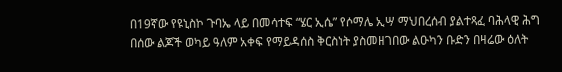በ19ኛው የዩኒስኮ ጉባኤ ላይ በመሳተፍ “ሄር ኢሴ” የሶማሌ ኢሣ ማህበረሰብ ያልተጻፈ ባሕላዊ ሕግ በሰው ልጆች ወካይ ዓለም አቀፍ የማይዳሰስ ቅርስነት ያስመዘገበው ልዑካን ቡድን በዛሬው ዕለት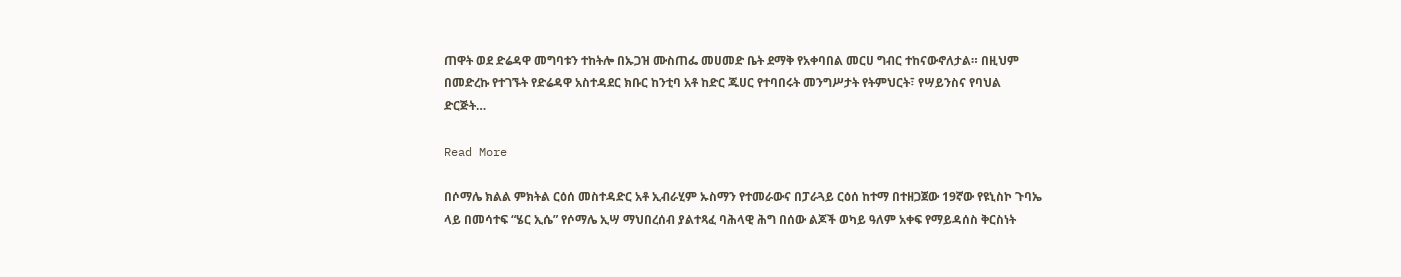ጠዋት ወደ ድሬዳዋ መግባቱን ተከትሎ በኡጋዝ ሙስጠፌ መሀመድ ቤት ደማቅ የአቀባበል መርሀ ግብር ተከናውኖለታል። በዚህም በመድረኩ የተገኙት የድሬዳዋ አስተዳደር ክቡር ከንቲባ አቶ ከድር ጁሀር የተባበሩት መንግሥታት የትምህርት፣ የሣይንስና የባህል ድርጅት…

Read More

በሶማሌ ክልል ምክትል ርዕሰ መስተዳድር አቶ ኢብራሂም ኡስማን የተመራውና በፓራጓይ ርዕሰ ከተማ በተዘጋጀው 19ኛው የዩኒስኮ ጉባኤ ላይ በመሳተፍ “ሄር ኢሴ” የሶማሌ ኢሣ ማህበረሰብ ያልተጻፈ ባሕላዊ ሕግ በሰው ልጆች ወካይ ዓለም አቀፍ የማይዳሰስ ቅርስነት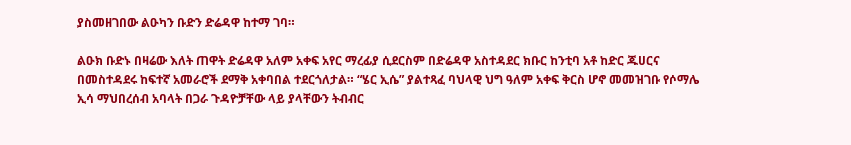ያስመዘገበው ልዑካን ቡድን ድሬዳዋ ከተማ ገባ።

ልዑክ ቡድኑ በዛሬው እለት ጠዋት ድሬዳዋ አለም አቀፍ አየር ማረፊያ ሲደርስም በድሬዳዋ አስተዳደር ክቡር ከንቲባ አቶ ከድር ጁሀርና በመስተዳደሩ ከፍተኛ አመራሮች ደማቅ አቀባበል ተደርጎለታል። “ሄር ኢሴ” ያልተጻፈ ባህላዊ ህግ ዓለም አቀፍ ቅርስ ሆኖ መመዝገቡ የሶማሌ ኢሳ ማህበረሰብ አባላት በጋራ ጉዳዮቻቸው ላይ ያላቸውን ትብብር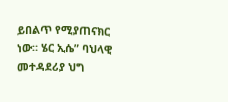ይበልጥ የሚያጠናክር ነው። ሄር ኢሴ” ባህላዊ መተዳደሪያ ህግ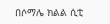በሶማሌ ክልል ሲቲ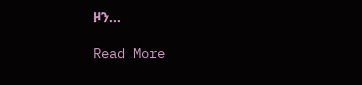ዞን…

Read More